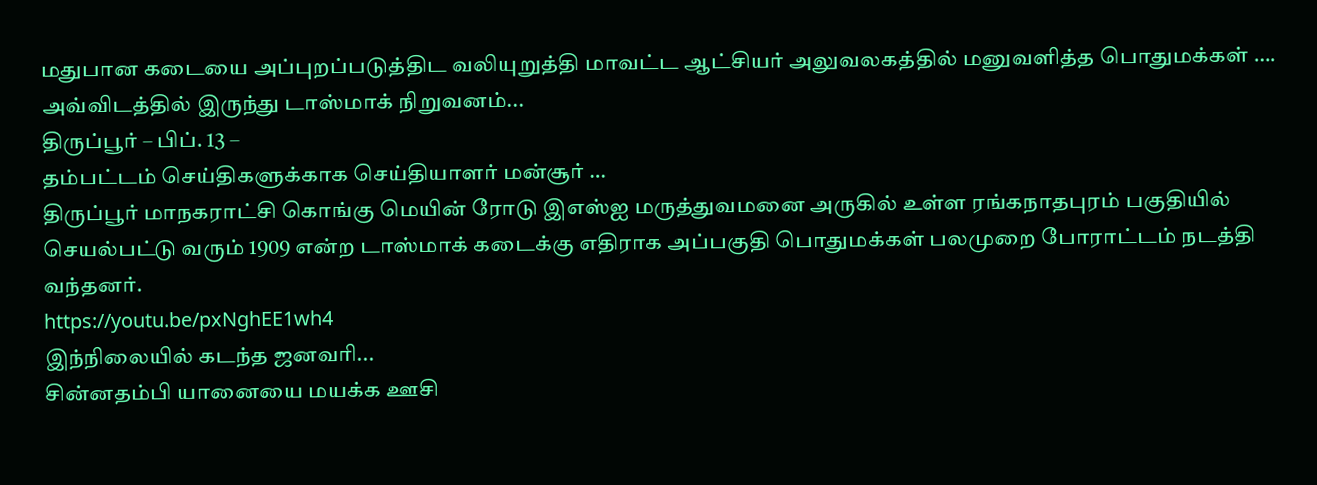மதுபான கடையை அப்புறப்படுத்திட வலியுறுத்தி மாவட்ட ஆட்சியர் அலுவலகத்தில் மனுவளித்த பொதுமக்கள் …. அவ்விடத்தில் இருந்து டாஸ்மாக் நிறுவனம்...
திருப்பூர் – பிப். 13 –
தம்பட்டம் செய்திகளுக்காக செய்தியாளர் மன்சூர் …
திருப்பூர் மாநகராட்சி கொங்கு மெயின் ரோடு இஎஸ்ஐ மருத்துவமனை அருகில் உள்ள ரங்கநாதபுரம் பகுதியில் செயல்பட்டு வரும் 1909 என்ற டாஸ்மாக் கடைக்கு எதிராக அப்பகுதி பொதுமக்கள் பலமுறை போராட்டம் நடத்தி வந்தனர்.
https://youtu.be/pxNghEE1wh4
இந்நிலையில் கடந்த ஜனவரி...
சின்னதம்பி யானையை மயக்க ஊசி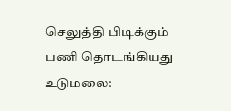செலுத்தி பிடிக்கும் பணி தொடங்கியது
உடுமலை: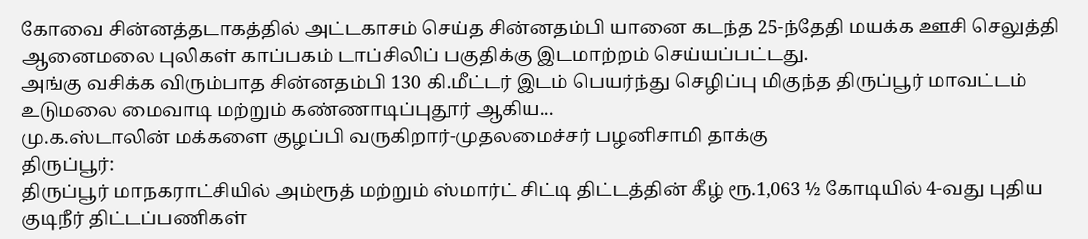கோவை சின்னத்தடாகத்தில் அட்டகாசம் செய்த சின்னதம்பி யானை கடந்த 25-ந்தேதி மயக்க ஊசி செலுத்தி ஆனைமலை புலிகள் காப்பகம் டாப்சிலிப் பகுதிக்கு இடமாற்றம் செய்யப்பட்டது.
அங்கு வசிக்க விரும்பாத சின்னதம்பி 130 கி.மீட்டர் இடம் பெயர்ந்து செழிப்பு மிகுந்த திருப்பூர் மாவட்டம் உடுமலை மைவாடி மற்றும் கண்ணாடிப்புதூர் ஆகிய...
மு.க.ஸ்டாலின் மக்களை குழப்பி வருகிறார்-முதலமைச்சர் பழனிசாமி தாக்கு
திருப்பூர்:
திருப்பூர் மாநகராட்சியில் அம்ரூத் மற்றும் ஸ்மார்ட் சிட்டி திட்டத்தின் கீழ் ரூ.1,063 ½ கோடியில் 4-வது புதிய குடிநீர் திட்டப்பணிகள்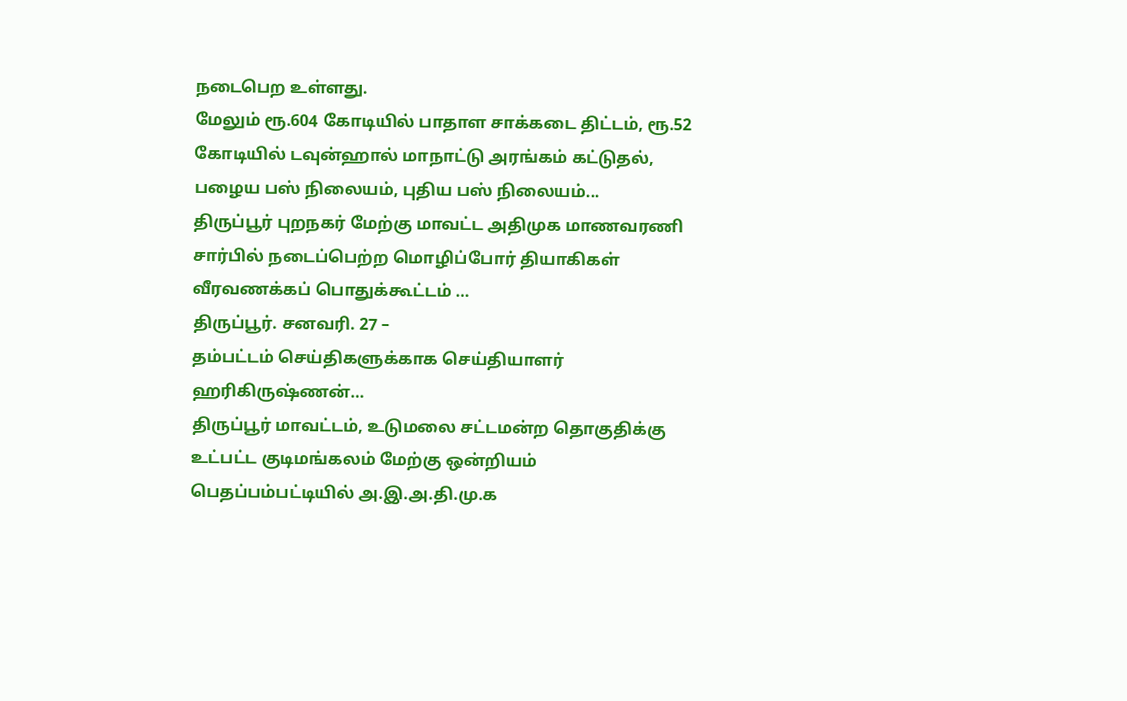நடைபெற உள்ளது.
மேலும் ரூ.604 கோடியில் பாதாள சாக்கடை திட்டம், ரூ.52 கோடியில் டவுன்ஹால் மாநாட்டு அரங்கம் கட்டுதல், பழைய பஸ் நிலையம், புதிய பஸ் நிலையம்...
திருப்பூர் புறநகர் மேற்கு மாவட்ட அதிமுக மாணவரணி சார்பில் நடைப்பெற்ற மொழிப்போர் தியாகிகள் வீரவணக்கப் பொதுக்கூட்டம் …
திருப்பூர். சனவரி. 27 –
தம்பட்டம் செய்திகளுக்காக செய்தியாளர் ஹரிகிருஷ்ணன்…
திருப்பூர் மாவட்டம், உடுமலை சட்டமன்ற தொகுதிக்கு உட்பட்ட குடிமங்கலம் மேற்கு ஒன்றியம் பெதப்பம்பட்டியில் அ.இ.அ.தி.மு.க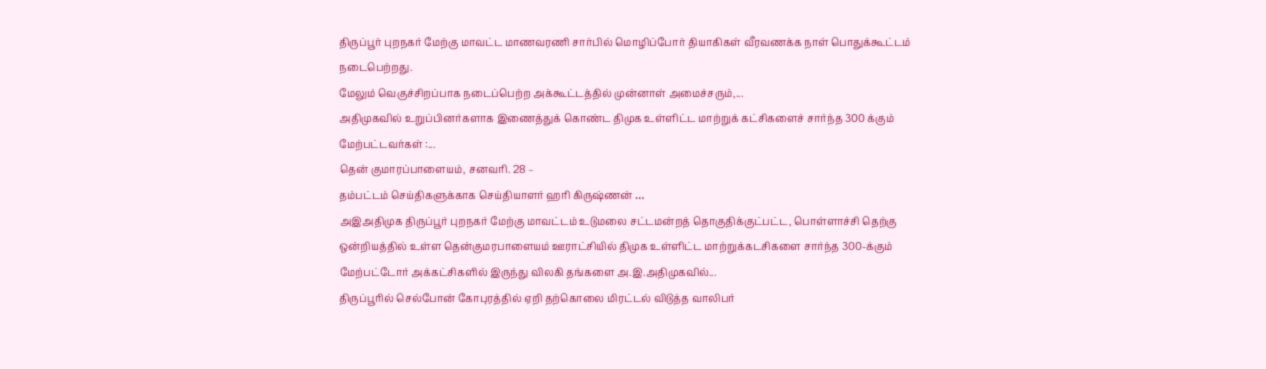திருப்பூர் புறநகர் மேற்கு மாவட்ட மாணவரணி சார்பில் மொழிப்போர் தியாகிகள் வீரவணக்க நாள் பொதுக்கூட்டம் நடைபெற்றது.
மேலும் வெகுச்சிறப்பாக நடைப்பெற்ற அக்கூட்டத்தில் முன்னாள் அமைச்சரும்,...
அதிமுகவில் உறுப்பினர்களாக இணைத்துக் கொண்ட திமுக உள்ளிட்ட மாற்றுக் கட்சிகளைச் சார்ந்த 300 க்கும் மேற்பட்டவர்கள் :...
தென் குமாரப்பாளையம், சனவரி. 28 –
தம்பட்டம் செய்திகளுக்காக செய்தியாளர் ஹரி கிருஷ்ணன் …
அஇஅதிமுக திருப்பூர் புறநகர் மேற்கு மாவட்டம் உடுமலை சட்டமன்றத் தொகுதிக்குட்பட்ட, பொள்ளாச்சி தெற்கு ஒன்றியத்தில் உள்ள தென்குமரபாளையம் ஊராட்சியில் திமுக உள்ளிட்ட மாற்றுக்கடசிகளை சார்ந்த 300-க்கும் மேற்பட்டோர் அக்கட்சிகளில் இருந்து விலகி தங்களை அ.இ.அதிமுகவில்...
திருப்பூரில் செல்போன் கோபுரத்தில் ஏறி தற்கொலை மிரட்டல் விடுத்த வாலிபர்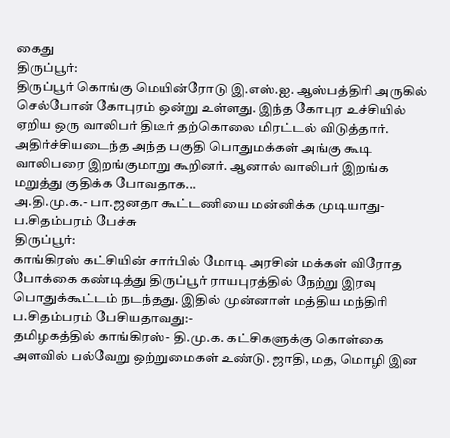கைது
திருப்பூர்:
திருப்பூர் கொங்கு மெயின்ரோடு இ.எஸ்.ஐ. ஆஸ்பத்திரி அருகில் செல்போன் கோபுரம் ஒன்று உள்ளது. இந்த கோபுர உச்சியில் ஏறிய ஒரு வாலிபர் திடீர் தற்கொலை மிரட்டல் விடுத்தார்.
அதிர்ச்சியடைந்த அந்த பகுதி பொதுமக்கள் அங்கு கூடி வாலிபரை இறங்குமாறு கூறினர். ஆனால் வாலிபர் இறங்க மறுத்து குதிக்க போவதாக...
அ.தி.மு.க.- பா.ஜனதா கூட்டணியை மன்னிக்க முடியாது-ப.சிதம்பரம் பேச்சு
திருப்பூர்:
காங்கிரஸ் கட்சியின் சார்பில் மோடி அரசின் மக்கள் விரோத போக்கை கண்டித்து திருப்பூர் ராயபுரத்தில் நேற்று இரவு பொதுக்கூட்டம் நடந்தது. இதில் முன்னாள் மத்திய மந்திரி ப.சிதம்பரம் பேசியதாவது:-
தமிழகத்தில் காங்கிரஸ்- தி.மு.க. கட்சிகளுக்கு கொள்கை அளவில் பல்வேறு ஒற்றுமைகள் உண்டு. ஜாதி, மத, மொழி இன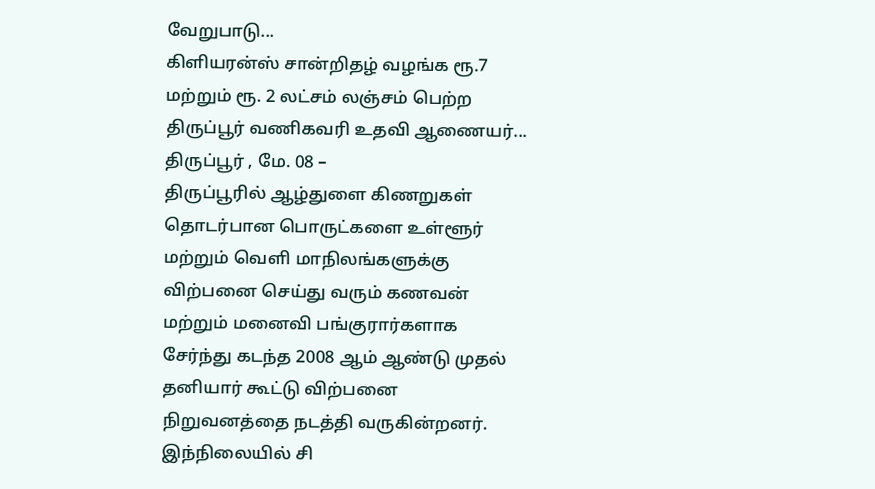வேறுபாடு...
கிளியரன்ஸ் சான்றிதழ் வழங்க ரூ.7 மற்றும் ரூ. 2 லட்சம் லஞ்சம் பெற்ற திருப்பூர் வணிகவரி உதவி ஆணையர்...
திருப்பூர் , மே. 08 –
திருப்பூரில் ஆழ்துளை கிணறுகள் தொடர்பான பொருட்களை உள்ளூர் மற்றும் வெளி மாநிலங்களுக்கு விற்பனை செய்து வரும் கணவன் மற்றும் மனைவி பங்குரார்களாக சேர்ந்து கடந்த 2008 ஆம் ஆண்டு முதல் தனியார் கூட்டு விற்பனை நிறுவனத்தை நடத்தி வருகின்றனர்.
இந்நிலையில் சி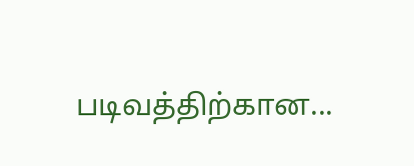படிவத்திற்கான...